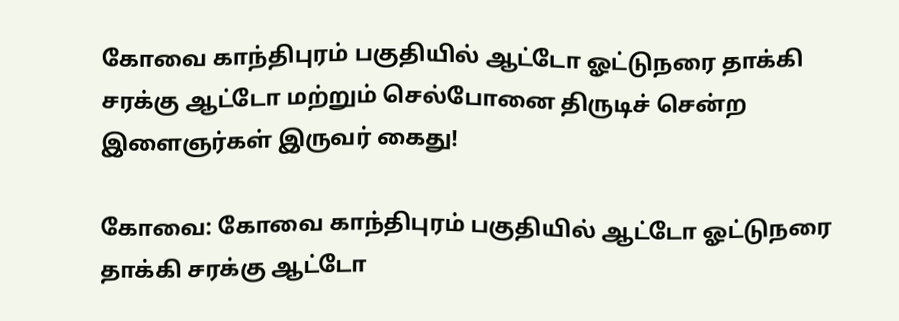கோவை காந்திபுரம் பகுதியில் ஆட்டோ ஓட்டுநரை தாக்கி சரக்கு ஆட்டோ மற்றும் செல்போனை திருடிச் சென்ற இளைஞர்கள் இருவர் கைது!

கோவை: கோவை காந்திபுரம் பகுதியில் ஆட்டோ ஓட்டுநரை தாக்கி சரக்கு ஆட்டோ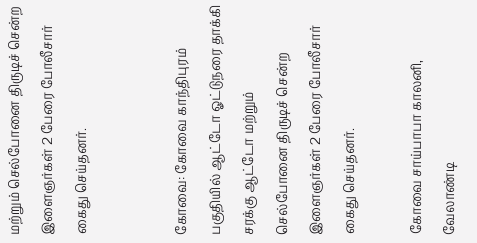மற்றும் செல்போனை திருடிச் சென்ற இளைஞர்கள் 2 பேரை போலீசார் கைது செய்தனர்.


கோவை: கோவை காந்திபுரம் பகுதியில் ஆட்டோ ஓட்டுநரை தாக்கி சரக்கு ஆட்டோ மற்றும் செல்போனை திருடிச் சென்ற இளைஞர்கள் 2 பேரை போலீசார் கைது செய்தனர்.

கோவை சாய்பாபா காலனி, வேலாண்டி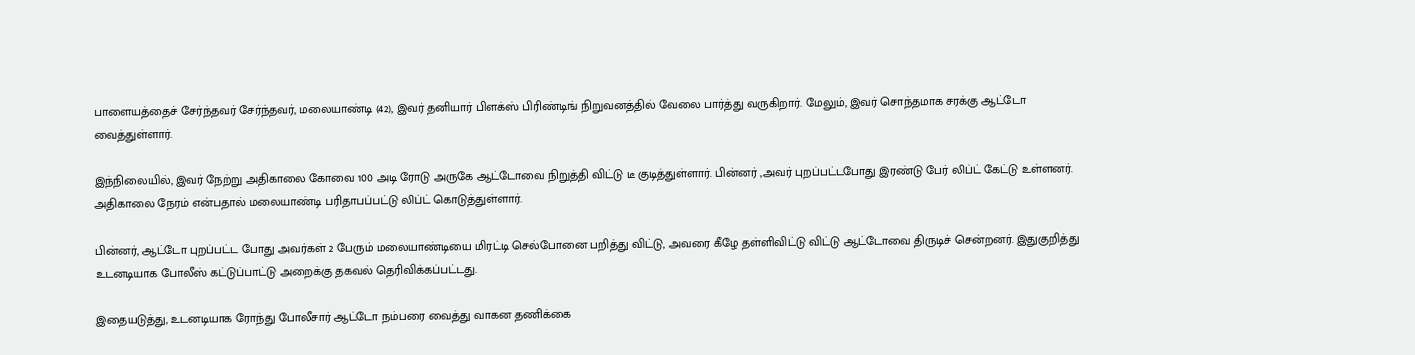பாளையத்தைச் சேர்ந்தவர் சேர்ந்தவர், மலையாண்டி (42), இவர் தனியார் பிளக்ஸ் பிரிண்டிங் நிறுவனத்தில் வேலை பார்த்து வருகிறார். மேலும், இவர் சொந்தமாக சரக்கு ஆட்டோ வைத்துள்ளார்.

இந்நிலையில், இவர் நேற்று அதிகாலை கோவை 100 அடி ரோடு அருகே ஆட்டோவை நிறுத்தி விட்டு டீ குடித்துள்ளார். பின்னர் ,அவர் புறப்பட்டபோது இரண்டு பேர் லிப்ட் கேட்டு உள்ளனர். அதிகாலை நேரம் என்பதால் மலையாண்டி பரிதாபப்பட்டு லிப்ட் கொடுத்துள்ளார்.

பின்னர், ஆட்டோ புறப்பட்ட போது அவர்கள் 2 பேரும் மலையாண்டியை மிரட்டி செல்போனை பறித்து விட்டு, அவரை கீழே தள்ளிவிட்டு விட்டு ஆட்டோவை திருடிச் சென்றனர். இதுகுறித்து உடனடியாக போலீஸ் கட்டுப்பாட்டு அறைக்கு தகவல் தெரிவிக்கப்பட்டது.

இதையடுத்து, உடனடியாக ரோந்து போலீசார் ஆட்டோ நம்பரை வைத்து வாகன தணிக்கை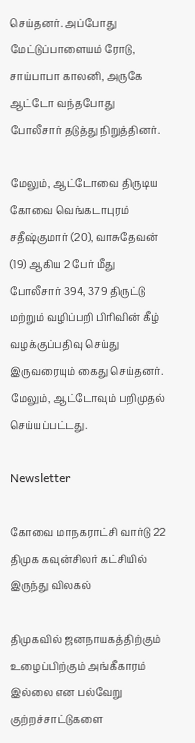செய்தனர். அப்போது மேட்டுப்பாளையம் ரோடு, சாய்பாபா காலனி, அருகே ஆட்டோ வந்தபோது போலீசார் தடுத்து நிறுத்தினர்.

மேலும், ஆட்டோவை திருடிய கோவை வெங்கடாபுரம் சதீஷ்குமார் (20), வாசுதேவன் (19) ஆகிய 2 பேர் மீது போலீசார் 394, 379 திருட்டு மற்றும் வழிப்பறி பிரிவின் கீழ் வழக்குப்பதிவு செய்து இருவரையும் கைது செய்தனர். மேலும், ஆட்டோவும் பறிமுதல் செய்யப்பட்டது.

Newsletter

கோவை மாநகராட்சி வார்டு 22 திமுக கவுன்சிலர் கட்சியில் இருந்து விலகல்

திமுகவில் ஜனநாயகத்திற்கும் உழைப்பிற்கும் அங்கீகாரம் இல்லை என பல்வேறு குற்றச்சாட்டுகளை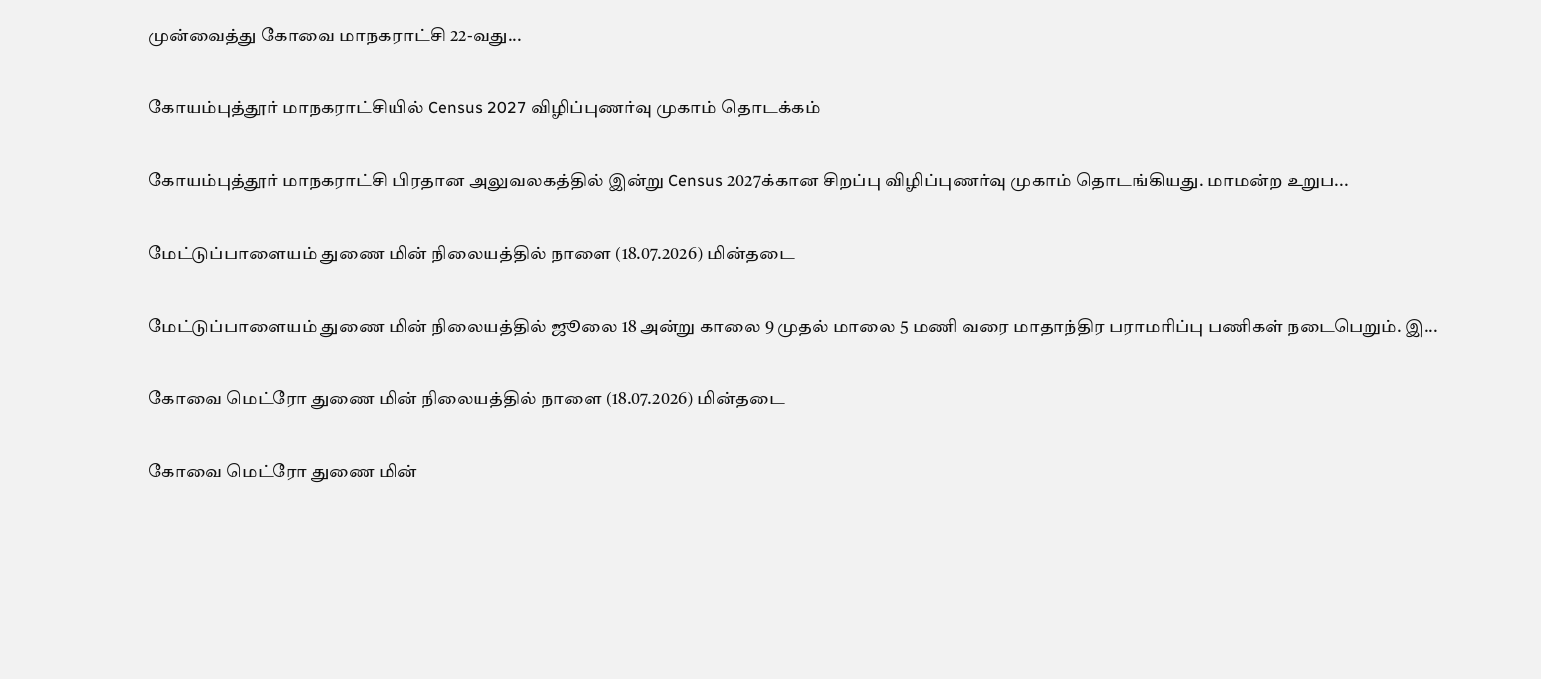முன்வைத்து கோவை மாநகராட்சி 22-வது...

கோயம்புத்தூர் மாநகராட்சியில் Census 2027 விழிப்புணர்வு முகாம் தொடக்கம்

கோயம்புத்தூர் மாநகராட்சி பிரதான அலுவலகத்தில் இன்று Census 2027க்கான சிறப்பு விழிப்புணர்வு முகாம் தொடங்கியது. மாமன்ற உறுப...

மேட்டுப்பாளையம் துணை மின் நிலையத்தில் நாளை (18.07.2026) மின்தடை

மேட்டுப்பாளையம் துணை மின் நிலையத்தில் ஜூலை 18 அன்று காலை 9 முதல் மாலை 5 மணி வரை மாதாந்திர பராமரிப்பு பணிகள் நடைபெறும். இ...

கோவை மெட்ரோ துணை மின் நிலையத்தில் நாளை (18.07.2026) மின்தடை

கோவை மெட்ரோ துணை மின்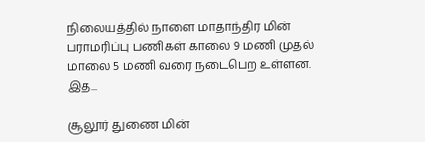நிலையத்தில் நாளை மாதாந்திர மின் பராமரிப்பு பணிகள் காலை 9 மணி முதல் மாலை 5 மணி வரை நடைபெற உள்ளன. இத...

சூலூர் துணை மின்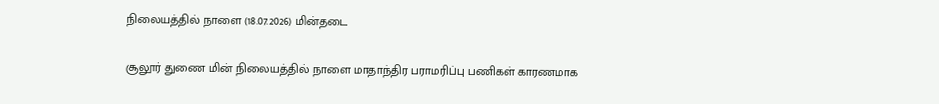நிலையத்தில் நாளை (18.07.2026) மின்தடை

சூலூர் துணை மின் நிலையத்தில் நாளை மாதாந்திர பராமரிப்பு பணிகள் காரணமாக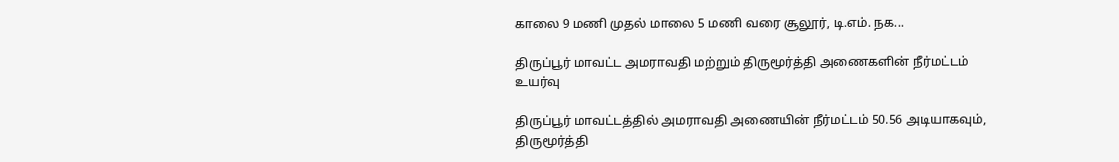காலை 9 மணி முதல் மாலை 5 மணி வரை சூலூர், டி.எம். நக...

திருப்பூர் மாவட்ட அமராவதி மற்றும் திருமூர்த்தி அணைகளின் நீர்மட்டம் உயர்வு

திருப்பூர் மாவட்டத்தில் அமராவதி அணையின் நீர்மட்டம் 50.56 அடியாகவும், திருமூர்த்தி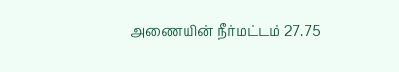அணையின் நீர்மட்டம் 27.75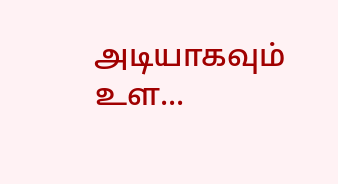அடியாகவும் உள...